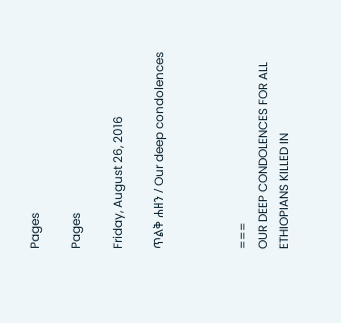Pages

Pages

Friday, August 26, 2016

ጥልቅ ሐዘን / Our deep condolences



===
OUR DEEP CONDOLENCES FOR ALL ETHIOPIANS KILLED IN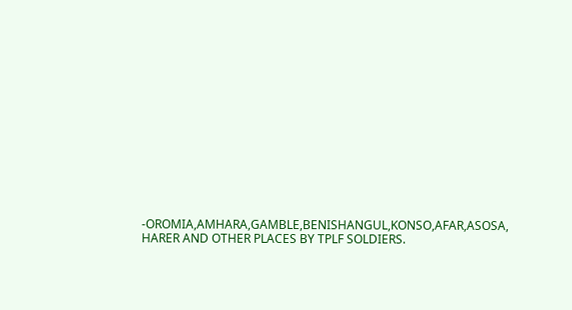-OROMIA,AMHARA,GAMBLE,BENISHANGUL,KONSO,AFAR,ASOSA, HARER AND OTHER PLACES BY TPLF SOLDIERS.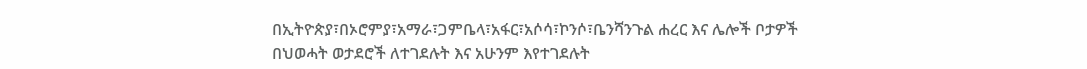በኢትዮጵያ፣በኦሮምያ፣አማራ፣ጋምቤላ፣አፋር፣አሶሳ፣ኮንሶ፣ቤንሻንጉል ሐረር እና ሌሎች ቦታዎች በህወሓት ወታደሮች ለተገደሉት እና አሁንም እየተገደሉት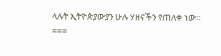ላሉት ኢትዮጵያውያን ሁሉ ሃዘናችን የጠለቀ ነው።
===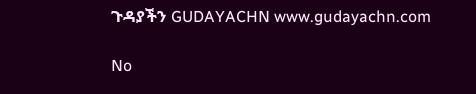ጉዳያችን GUDAYACHN www.gudayachn.com

No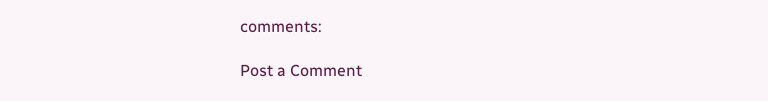comments:

Post a Comment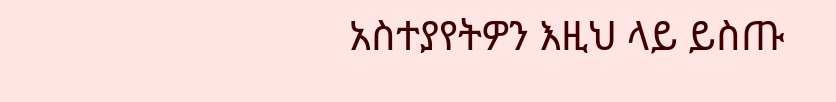አስተያየትዎን እዚህ ላይ ይስጡ